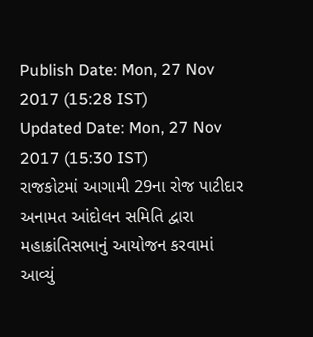Publish Date: Mon, 27 Nov 2017 (15:28 IST)
Updated Date: Mon, 27 Nov 2017 (15:30 IST)
રાજકોટમાં આગામી 29ના રોજ પાટીદાર અનામત આંદોલન સમિતિ દ્વારા મહાક્રાંતિસભાનું આયોજન કરવામાં આવ્યું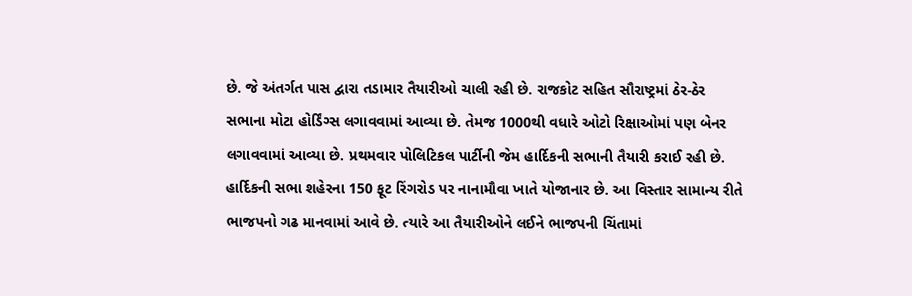છે. જે અંતર્ગત પાસ દ્વારા તડામાર તૈયારીઓ ચાલી રહી છે. રાજકોટ સહિત સૌરાષ્ટ્રમાં ઠેર-ઠેર સભાના મોટા હોર્ડિંગ્સ લગાવવામાં આવ્યા છે. તેમજ 1000થી વધારે ઓટો રિક્ષાઓમાં પણ બેનર લગાવવામાં આવ્યા છે. પ્રથમવાર પોલિટિકલ પાર્ટીની જેમ હાર્દિકની સભાની તૈયારી કરાઈ રહી છે. હાર્દિકની સભા શહેરના 150 ફૂટ રિંગરોડ પર નાનામૌવા ખાતે યોજાનાર છે. આ વિસ્તાર સામાન્ય રીતે ભાજપનો ગઢ માનવામાં આવે છે. ત્યારે આ તૈયારીઓને લઈને ભાજપની ચિંતામાં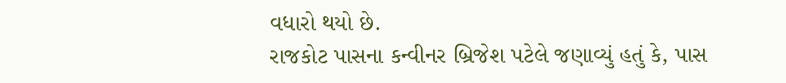વધારો થયો છે.
રાજકોટ પાસના કન્વીનર બ્રિજેશ પટેલે જણાવ્યું હતું કે, પાસ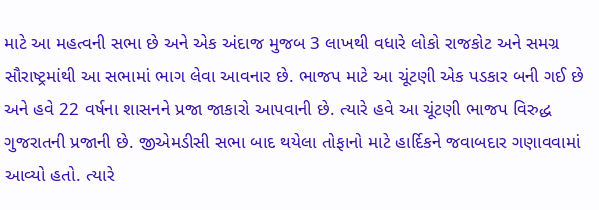માટે આ મહત્વની સભા છે અને એક અંદાજ મુજબ 3 લાખથી વધારે લોકો રાજકોટ અને સમગ્ર સૌરાષ્ટ્રમાંથી આ સભામાં ભાગ લેવા આવનાર છે. ભાજપ માટે આ ચૂંટણી એક પડકાર બની ગઈ છે અને હવે 22 વર્ષના શાસનને પ્રજા જાકારો આપવાની છે. ત્યારે હવે આ ચૂંટણી ભાજપ વિરુદ્ધ ગુજરાતની પ્રજાની છે. જીએમડીસી સભા બાદ થયેલા તોફાનો માટે હાર્દિકને જવાબદાર ગણાવવામાં આવ્યો હતો. ત્યારે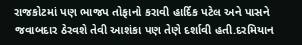રાજકોટમાં પણ ભાજપ તોફાનો કરાવી હાર્દિક પટેલ અને પાસને જવાબદાર ઠેરવશે તેવી આશંકા પણ તેણે દર્શાવી હતી.દરમિયાન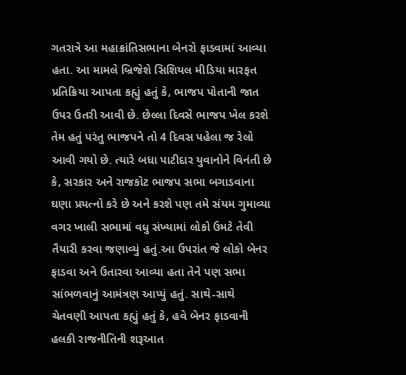ગતરાત્રે આ મહાક્રાંતિસભાના બેનરો ફાડવામાં આવ્યા હતા. આ મામલે બ્રિજેશે સિશિયલ મીડિયા મારફત પ્રતિક્રિયા આપતા કહ્યું હતું કે, ભાજપ પોતાની જાત ઉપર ઉતરી આવી છે. છેલ્લા દિવસે ભાજપ ખેલ કરશે તેમ હતું પરંતુ ભાજપને તો 4 દિવસ પહેલા જ રેલો આવી ગયો છે. ત્યારે બધા પાટીદાર યુવાનોને વિનંતી છે કે, સરકાર અને રાજકોટ ભાજપ સભા બગાડવાના ઘણા પ્રયત્નો કરે છે અને કરશે પણ તમે સંયમ ગુમાવ્યા વગર ખાલી સભામાં વધુ સંખ્યામાં લોકો ઉમટે તેવી તૈયારી કરવા જણાવ્યું હતું.આ ઉપરાંત જે લોકો બેનર ફાડવા અને ઉતારવા આવ્યા હતા તેને પણ સભા સાંભળવાનું આમંત્રણ આપ્યું હતું. સાથે-સાથે ચેતવણી આપતા કહ્યું હતું કે, હવે બેનર ફાડવાની હલકી રાજનીતિની શરૂઆત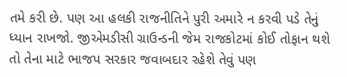તમે કરી છે. પણ આ હલકી રાજનીતિને પુરી અમારે ન કરવી પડે તેનું ધ્યાન રાખજો. જીએમડીસી ગ્રાઉન્ડની જેમ રાજકોટમાં કોઈ તોફાન થશે તો તેના માટે ભાજપ સરકાર જવાબદાર રહેશે તેવું પણ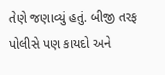તેણે જણાવ્યું હતું. બીજી તરફ પોલીસે પણ કાયદો અને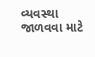વ્યવસ્થા જાળવવા માટે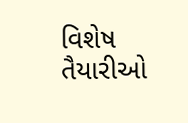વિશેષ તૈયારીઓ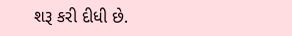શરૂ કરી દીધી છે.